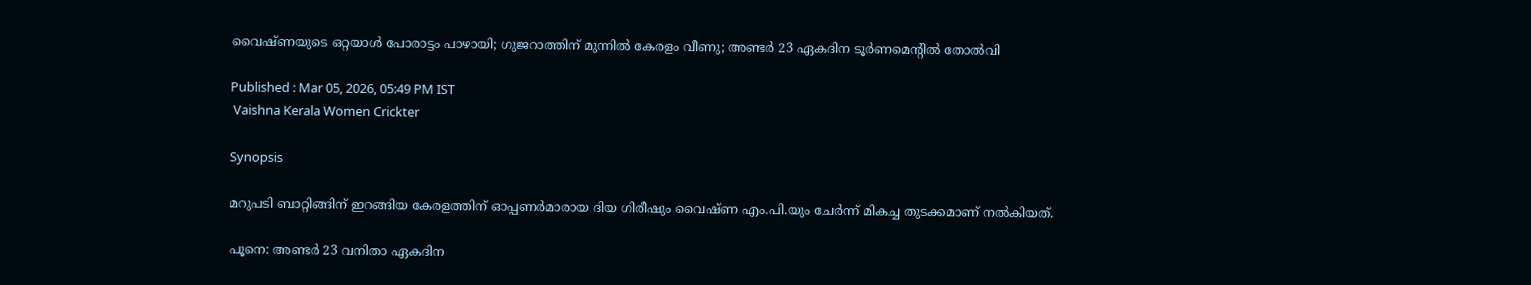വൈഷ്ണയുടെ ഒറ്റയാൾ പോരാട്ടം പാഴായി; ഗുജറാത്തിന് മുന്നിൽ കേരളം വീണു; അണ്ടർ 23 ഏകദിന ടൂർണമെന്‍റിൽ തോൽവി

Published : Mar 05, 2026, 05:49 PM IST
 Vaishna Kerala Women Crickter

Synopsis

മറുപടി ബാറ്റിങ്ങിന് ഇറങ്ങിയ കേരളത്തിന് ഓപ്പണർമാരായ ദിയ ഗിരീഷും വൈഷ്ണ എം.പി.യും ചേർന്ന് മികച്ച തുടക്കമാണ് നൽകിയത്.

പൂനെ: അണ്ടർ 23 വനിതാ ഏകദിന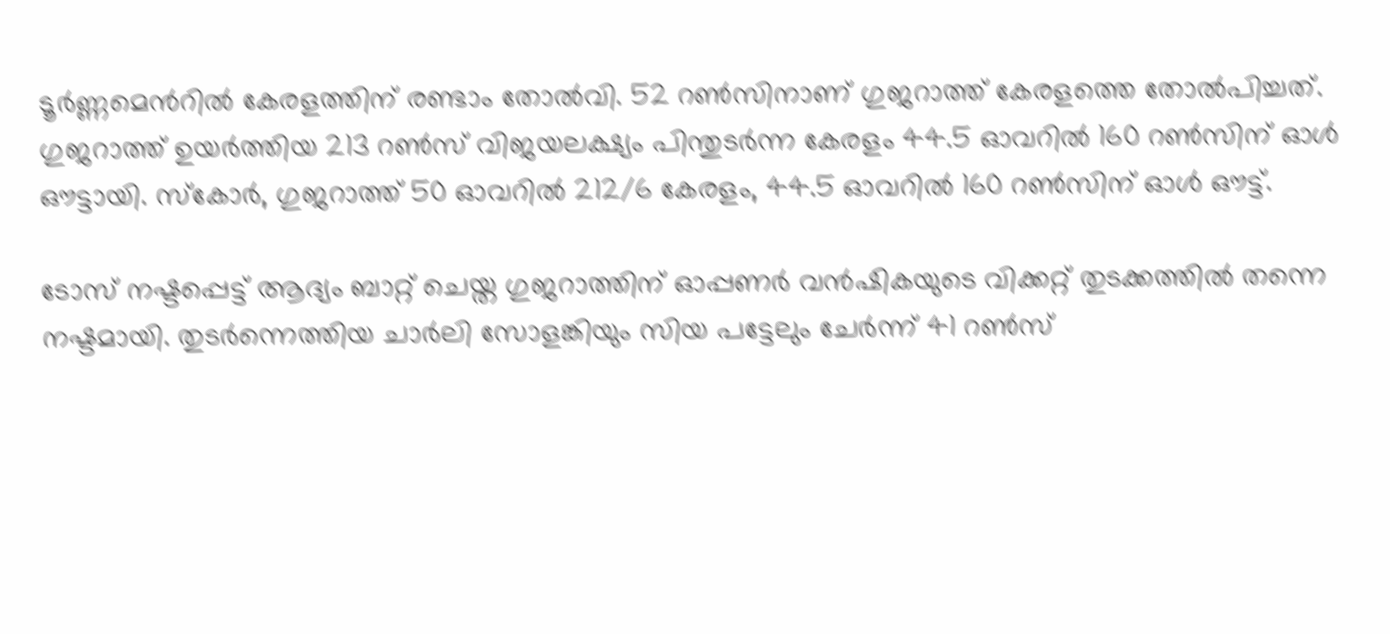ടൂർണ്ണമെന്‍റിൽ കേരളത്തിന് രണ്ടാം തോൽവി. 52 റൺസിനാണ് ഗുജറാത്ത് കേരളത്തെ തോൽപിച്ചത്. ഗുജറാത്ത് ഉയർത്തിയ 213 റൺസ് വിജയലക്ഷ്യം പിന്തുടർന്ന കേരളം 44.5 ഓവറിൽ 160 റൺസിന് ഓൾ ഔട്ടായി. സ്കോര്‍, ഗുജറാത്ത് 50 ഓവറിൽ 212/6 കേരളം, 44.5 ഓവറിൽ 160 റൺസിന് ഓൾ ഔട്ട്.

ടോസ് നഷ്ടപ്പെട്ട് ആദ്യം ബാറ്റ് ചെയ്ത ഗുജറാത്തിന് ഓപ്പണർ വൻഷികയുടെ വിക്കറ്റ് തുടക്കത്തിൽ തന്നെ നഷ്ടമായി. തുടർന്നെത്തിയ ചാർലി സോളങ്കിയും സിയ പട്ടേലും ചേർന്ന് 41 റൺസ്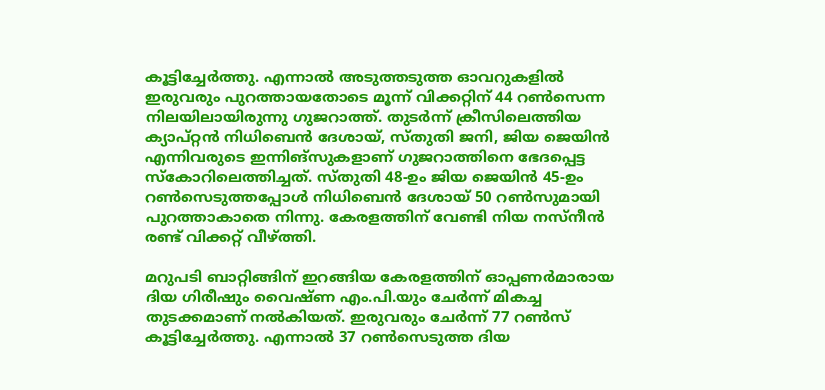കൂട്ടിച്ചേർത്തു. എന്നാൽ അടുത്തടുത്ത ഓവറുകളിൽ ഇരുവരും പുറത്തായതോടെ മൂന്ന് വിക്കറ്റിന് 44 റൺസെന്ന നിലയിലായിരുന്നു ഗുജറാത്ത്. തുടർന്ന് ക്രീസിലെത്തിയ ക്യാപ്റ്റൻ നിധിബെൻ ദേശായ്, സ്തുതി ജനി, ജിയ ജെയിൻ എന്നിവരുടെ ഇന്നിങ്സുകളാണ് ഗുജറാത്തിനെ ഭേദപ്പെട്ട സ്കോറിലെത്തിച്ചത്. സ്തുതി 48-ഉം ജിയ ജെയിൻ 45-ഉം റൺസെടുത്തപ്പോൾ നിധിബെൻ ദേശായ് 50 റൺസുമായി പുറത്താകാതെ നിന്നു. കേരളത്തിന് വേണ്ടി നിയ നസ്നീൻ രണ്ട് വിക്കറ്റ് വീഴ്ത്തി.

മറുപടി ബാറ്റിങ്ങിന് ഇറങ്ങിയ കേരളത്തിന് ഓപ്പണർമാരായ ദിയ ഗിരീഷും വൈഷ്ണ എം.പി.യും ചേർന്ന് മികച്ച തുടക്കമാണ് നൽകിയത്. ഇരുവരും ചേർന്ന് 77 റൺസ് കൂട്ടിച്ചേർത്തു. എന്നാൽ 37 റൺസെടുത്ത ദിയ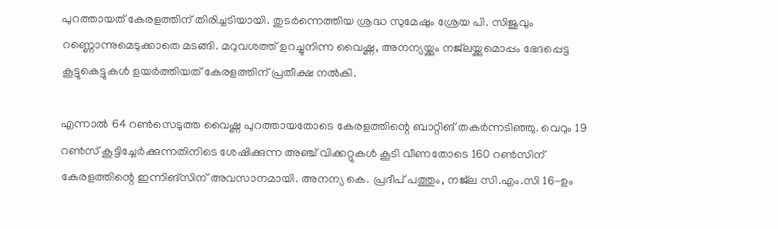പുറത്തായത് കേരളത്തിന് തിരിച്ചടിയായി. തുടർന്നെത്തിയ ശ്രദ്ധ സുമേഷും ശ്രേയ പി. സിജുവും റണ്ണൊന്നുമെടുക്കാതെ മടങ്ങി. മറുവശത്ത് ഉറച്ചുനിന്ന വൈഷ്ണ, അനന്യയ്ക്കും നജ്‌ലയ്ക്കുമൊപ്പം ഭേദപ്പെട്ട കൂട്ടുകെട്ടുകൾ ഉയർത്തിയത് കേരളത്തിന് പ്രതീക്ഷ നൽകി.

എന്നാൽ 64 റൺസെടുത്ത വൈഷ്ണ പുറത്തായതോടെ കേരളത്തിന്റെ ബാറ്റിങ് തകർന്നടിഞ്ഞു. വെറും 19 റൺസ് കൂട്ടിച്ചേർക്കുന്നതിനിടെ ശേഷിക്കുന്ന അഞ്ച് വിക്കറ്റുകൾ കൂടി വീണതോടെ 160 റൺസിന് കേരളത്തിന്റെ ഇന്നിങ്സിന് അവസാനമായി. അനന്യ കെ. പ്രദീപ് പത്തും, നജ്‌ല സി.എം.സി 16-ഉം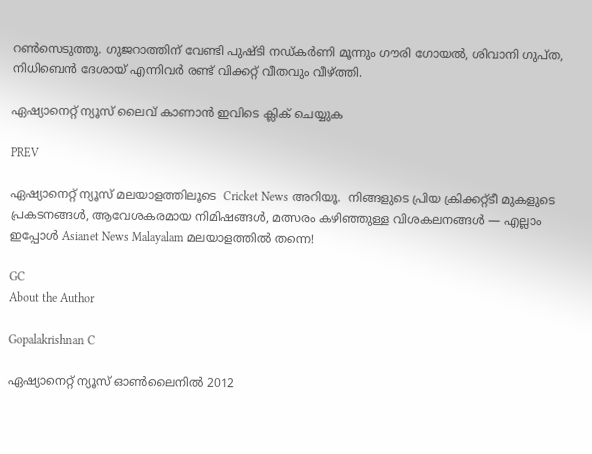റൺസെടുത്തു. ഗുജറാത്തിന് വേണ്ടി പുഷ്ടി നഡ്കർണി മൂന്നും ഗൗരി ഗോയൽ, ശിവാനി ഗുപ്ത, നിധിബെൻ ദേശായ് എന്നിവർ രണ്ട് വിക്കറ്റ് വീതവും വീഴ്ത്തി.

ഏഷ്യാനെറ്റ് ന്യൂസ് ലൈവ് കാണാന്‍ ഇവിടെ ക്ലിക് ചെയ്യുക

PREV

ഏഷ്യാനെറ്റ് ന്യൂസ് മലയാളത്തിലൂടെ  Cricket News അറിയൂ.  നിങ്ങളുടെ പ്രിയ ക്രിക്കറ്റ്ടീ മുകളുടെ പ്രകടനങ്ങൾ, ആവേശകരമായ നിമിഷങ്ങൾ, മത്സരം കഴിഞ്ഞുള്ള വിശകലനങ്ങൾ — എല്ലാം ഇപ്പോൾ Asianet News Malayalam മലയാളത്തിൽ തന്നെ!

GC
About the Author

Gopalakrishnan C

ഏഷ്യാനെറ്റ് ന്യൂസ് ഓണ്‍ലൈനില്‍ 2012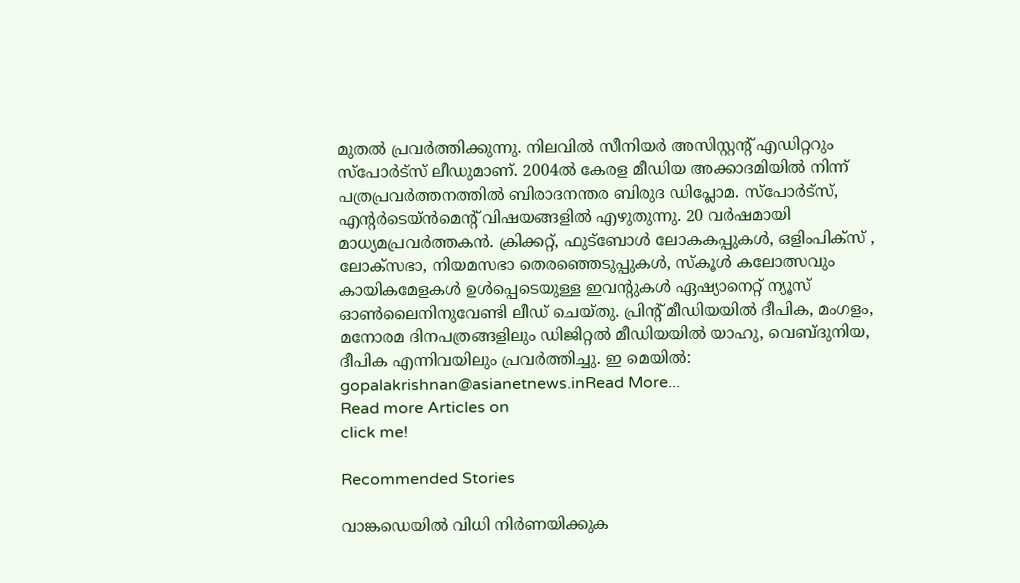മുതല്‍ പ്രവര്‍ത്തിക്കുന്നു. നിലവില്‍ സീനിയര്‍ അസിസ്റ്റന്‍റ് എഡിറ്ററും സ്പോർട്സ് ലീഡുമാണ്. 2004ൽ കേരള മീഡിയ അക്കാദമിയില്‍ നിന്ന് പത്രപ്രവര്‍ത്തനത്തില്‍ ബിരാദനന്തര ബിരുദ ഡിപ്ലോമ. സ്പോര്‍ട്സ്, എന്‍റര്‍ടെയ്ൻമെന്‍റ് വിഷയങ്ങളില്‍ എഴുതുന്നു. 20 വര്‍ഷമായി മാധ്യമപ്രവര്‍ത്തകൻ. ക്രിക്കറ്റ്, ഫുട്ബോള്‍ ലോകകപ്പുകൾ, ഒളിംപിക്സ് , ലോക്സഭാ, നിയമസഭാ തെരഞ്ഞെടുപ്പുകള്‍, സ്കൂള്‍ കലോത്സവും കായികമേളകള്‍ ഉള്‍പ്പെടെയുള്ള ഇവന്‍റുകള്‍ ഏഷ്യാനെറ്റ് ന്യൂസ് ഓണ്‍ലൈനിനുവേണ്ടി ലീഡ് ചെയ്തു. പ്രിന്‍റ് മീഡിയയില്‍ ദീപിക, മംഗളം, മനോരമ ദിനപത്രങ്ങളിലും ഡിജിറ്റൽ മീഡിയയില്‍ യാഹു, വെബ്ദുനിയ, ദീപിക എന്നിവയിലും പ്രവര്‍ത്തിച്ചു. ഇ മെയില്‍: gopalakrishnan@asianetnews.inRead More...
Read more Articles on
click me!

Recommended Stories

വാങ്കഡെയില്‍ വിധി നിര്‍ണയിക്കുക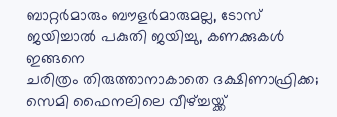ബാറ്റര്‍മാരും ബൗളര്‍മാരുമല്ല, ടോസ് ജയിച്ചാല്‍ പകുതി ജയിച്ചു, കണക്കുകള്‍ ഇങ്ങനെ
ചരിത്രം തിരുത്താനാകാതെ ദക്ഷിണാഫ്രിക്ക; സെമി ഫൈനലിലെ വീഴ്ച്ചയ്ക്ക്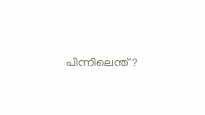പിന്നിലെന്ത്?